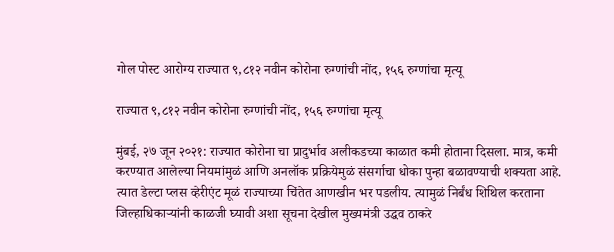गोल पोस्ट आरोग्य राज्यात ९,८१२ नवीन कोरोना रुग्णांची नोंद, १५६ रुग्णांचा मृत्यू

राज्यात ९,८१२ नवीन कोरोना रुग्णांची नोंद, १५६ रुग्णांचा मृत्यू

मुंबई, २७ जून २०२१: राज्यात कोरोना चा प्रादुर्भाव अलीकडच्या काळात कमी होताना दिसला. मात्र, कमी करण्यात आलेल्या नियमांमुळं आणि अनलॉक प्रक्रियेमुळं संसर्गाचा धोका पुन्हा बळावण्याची शक्यता आहे. त्यात डेल्टा प्लस व्हेरीएंट मूळं राज्याच्या चिंतेत आणखीन भर पडलीय. त्यामुळं निर्बंध शिथिल करताना जिल्हाधिकाऱ्यांनी काळजी घ्यावी अशा सूचना देखील मुख्यमंत्री उद्धव ठाकरे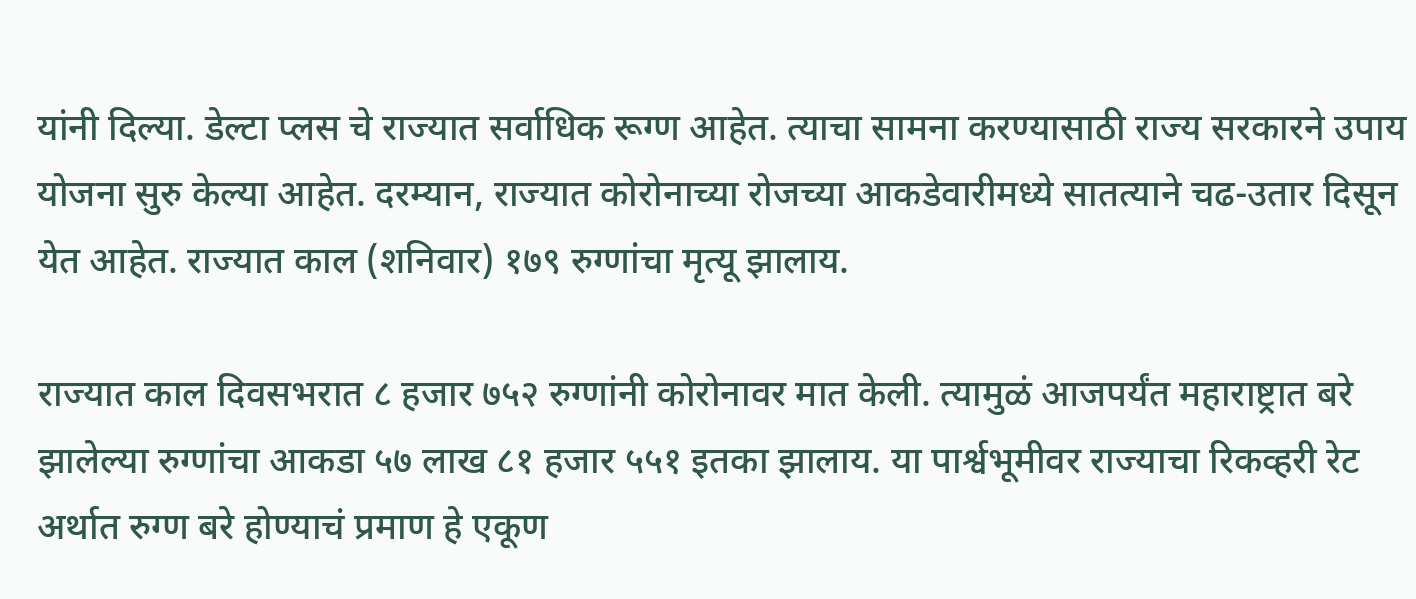यांनी दिल्या. डेल्टा प्लस चे राज्यात सर्वाधिक रूग्ण आहेत. त्याचा सामना करण्यासाठी राज्य सरकारने उपाय योजना सुरु केल्या आहेत. दरम्यान, राज्यात कोरोनाच्या रोजच्या आकडेवारीमध्ये सातत्याने चढ-उतार दिसून येत आहेत. राज्यात काल (शनिवार) १७९ रुग्णांचा मृत्यू झालाय.

राज्यात काल दिवसभरात ८ हजार ७५२ रुग्णांनी कोरोनावर मात केली. त्यामुळं आजपर्यंत महाराष्ट्रात बरे झालेल्या रुग्णांचा आकडा ५७ लाख ८१ हजार ५५१ इतका झालाय. या पार्श्वभूमीवर राज्याचा रिकव्हरी रेट अर्थात रुग्ण बरे होण्याचं प्रमाण हे एकूण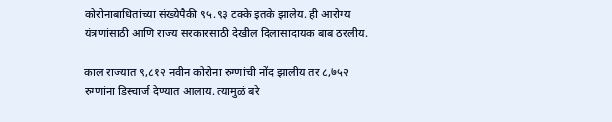कोरोनाबाधितांच्या संख्येपैकी ९५.९३ टक्के इतके झालेय. ही आरोग्य यंत्रणांसाठी आणि राज्य सरकारसाठी देखील दिलासादायक बाब ठरलीय.

काल राज्यात ९,८१२ नवीन कोरोना रुग्णांची नोंद झालीय तर ८,७५२ रुग्णांना डिस्चार्ज देण्यात आलाय. त्यामुळं बरे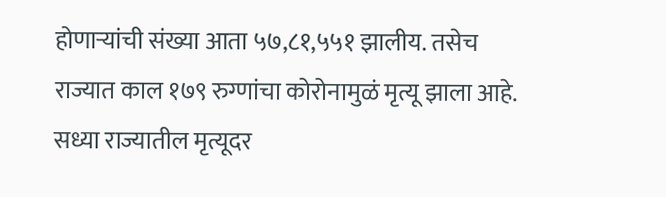होणाऱ्यांची संख्या आता ५७,८१,५५१ झालीय. तसेच राज्यात काल १७९ रुग्णांचा कोरोनामुळं मृत्यू झाला आहे. सध्या राज्यातील मृत्यूदर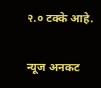२.० टक्के आहे.

न्यूज अनकट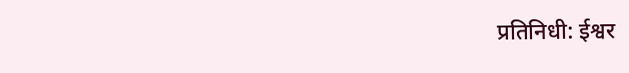प्रतिनिधी: ईश्वर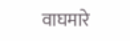वाघमारे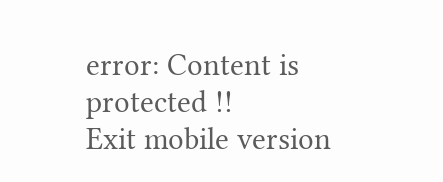error: Content is protected !!
Exit mobile version